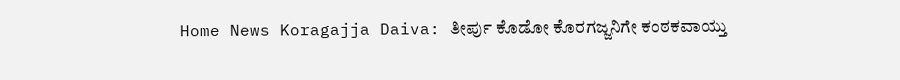Home News Koragajja Daiva: ತೀರ್ಪು ಕೊಡೋ ಕೊರಗಜ್ಜನಿಗೇ ಕಂಠಕವಾಯ್ತು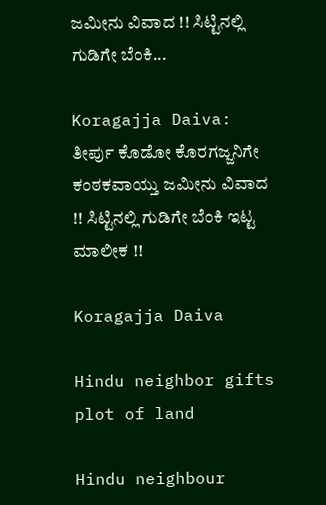ಜಮೀನು ವಿವಾದ !! ಸಿಟ್ಟಿನಲ್ಲಿ ಗುಡಿಗೇ ಬೆಂಕಿ...

Koragajja Daiva: ತೀರ್ಪು ಕೊಡೋ ಕೊರಗಜ್ಜನಿಗೇ ಕಂಠಕವಾಯ್ತು ಜಮೀನು ವಿವಾದ !! ಸಿಟ್ಟಿನಲ್ಲಿ ಗುಡಿಗೇ ಬೆಂಕಿ ಇಟ್ಟ ಮಾಲೀಕ !!

Koragajja Daiva

Hindu neighbor gifts plot of land

Hindu neighbour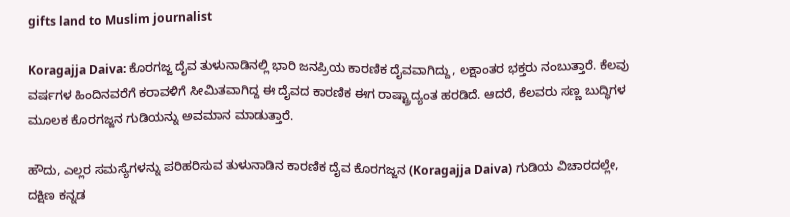gifts land to Muslim journalist

Koragajja Daiva: ಕೊರಗಜ್ಜ ದೈವ ತುಳುನಾಡಿನಲ್ಲಿ ಭಾರಿ ಜನಪ್ರಿಯ ಕಾರಣಿಕ ದೈವವಾಗಿದ್ದು, ಲಕ್ಷಾಂತರ ಭಕ್ತರು ನಂಬುತ್ತಾರೆ. ಕೆಲವು ವರ್ಷಗಳ ಹಿಂದಿನವರೆಗೆ ಕರಾವಳಿಗೆ ಸೀಮಿತವಾಗಿದ್ದ ಈ ದೈವದ ಕಾರಣಿಕ ಈಗ ರಾಷ್ಟ್ರಾದ್ಯಂತ ಹರಡಿದೆ. ಆದರೆ, ಕೆಲವರು ಸಣ್ಣ ಬುದ್ಧಿಗಳ ಮೂಲಕ ಕೊರಗಜ್ಜನ ಗುಡಿಯನ್ನು ಅವಮಾನ ಮಾಡುತ್ತಾರೆ.

ಹೌದು, ಎಲ್ಲರ ಸಮಸ್ಯೆಗಳನ್ನು ಪರಿಹರಿಸುವ ತುಳುನಾಡಿನ ಕಾರಣಿಕ ದೈವ ಕೊರಗಜ್ಜನ (Koragajja Daiva) ಗುಡಿಯ ವಿಚಾರದಲ್ಲೇ, ದಕ್ಷಿಣ ಕನ್ನಡ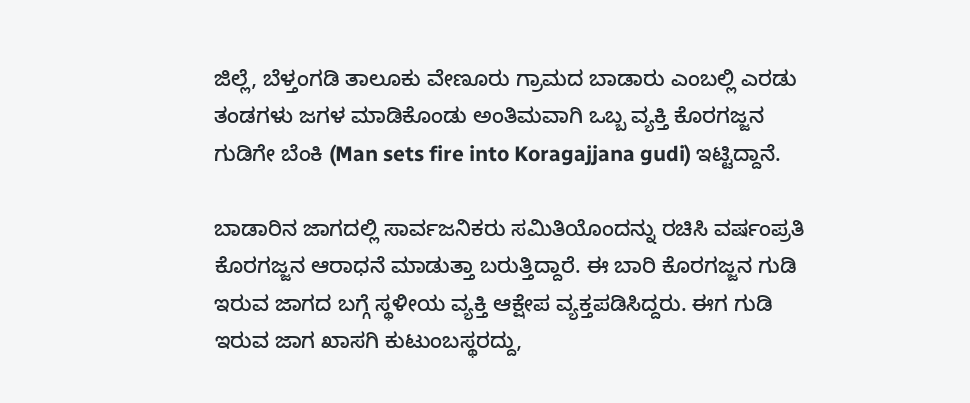ಜಿಲ್ಲೆ, ಬೆಳ್ತಂಗಡಿ ತಾಲೂಕು ವೇಣೂರು ಗ್ರಾಮದ ಬಾಡಾರು ಎಂಬಲ್ಲಿ ಎರಡು ತಂಡಗಳು ಜಗಳ ಮಾಡಿಕೊಂಡು ಅಂತಿಮವಾಗಿ ಒಬ್ಬ ವ್ಯಕ್ತಿ ಕೊರಗಜ್ಜನ ಗುಡಿಗೇ ಬೆಂಕಿ (Man sets fire into Koragajjana gudi) ಇಟ್ಟಿದ್ದಾನೆ.

ಬಾಡಾರಿನ ಜಾಗದಲ್ಲಿ ಸಾರ್ವಜನಿಕರು ಸಮಿತಿಯೊಂದನ್ನು ರಚಿಸಿ ವರ್ಷಂಪ್ರತಿ ಕೊರಗಜ್ಜನ ಆರಾಧನೆ ಮಾಡುತ್ತಾ ಬರುತ್ತಿದ್ದಾರೆ. ಈ ಬಾರಿ ಕೊರಗಜ್ಜನ ಗುಡಿ ಇರುವ ಜಾಗದ ಬಗ್ಗೆ ಸ್ಥಳೀಯ ವ್ಯಕ್ತಿ ಆಕ್ಷೇಪ ವ್ಯಕ್ತಪಡಿಸಿದ್ದರು. ಈಗ ಗುಡಿ ಇರುವ ಜಾಗ ಖಾಸಗಿ ಕುಟುಂಬಸ್ಥರದ್ದು,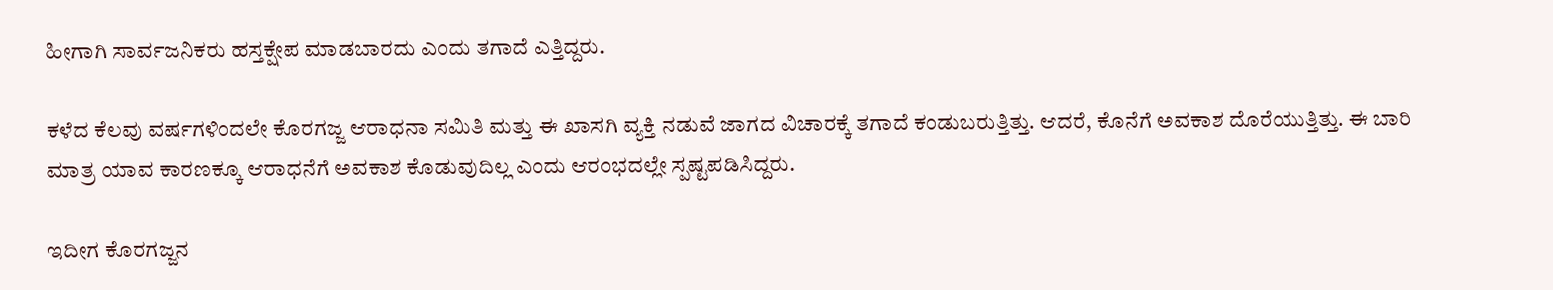ಹೀಗಾಗಿ ಸಾರ್ವಜನಿಕರು ಹಸ್ತಕ್ಷೇಪ ಮಾಡಬಾರದು ಎಂದು ತಗಾದೆ ಎತ್ತಿದ್ದರು.

ಕಳೆದ ಕೆಲವು ವರ್ಷಗಳಿಂದಲೇ ಕೊರಗಜ್ಜ ಆರಾಧನಾ ಸಮಿತಿ ಮತ್ತು ಈ ಖಾಸಗಿ ವ್ಯಕ್ತಿ ನಡುವೆ ಜಾಗದ ವಿಚಾರಕ್ಕೆ ತಗಾದೆ ಕಂಡುಬರುತ್ತಿತ್ತು. ಆದರೆ, ಕೊನೆಗೆ ಅವಕಾಶ ದೊರೆಯುತ್ತಿತ್ತು. ಈ ಬಾರಿ ಮಾತ್ರ ಯಾವ ಕಾರಣಕ್ಕೂ ಆರಾಧನೆಗೆ ಅವಕಾಶ ಕೊಡುವುದಿಲ್ಲ ಎಂದು ಆರಂಭದಲ್ಲೇ ಸ್ಪಷ್ಟಪಡಿಸಿದ್ದರು.

ಇದೀಗ ಕೊರಗಜ್ಜನ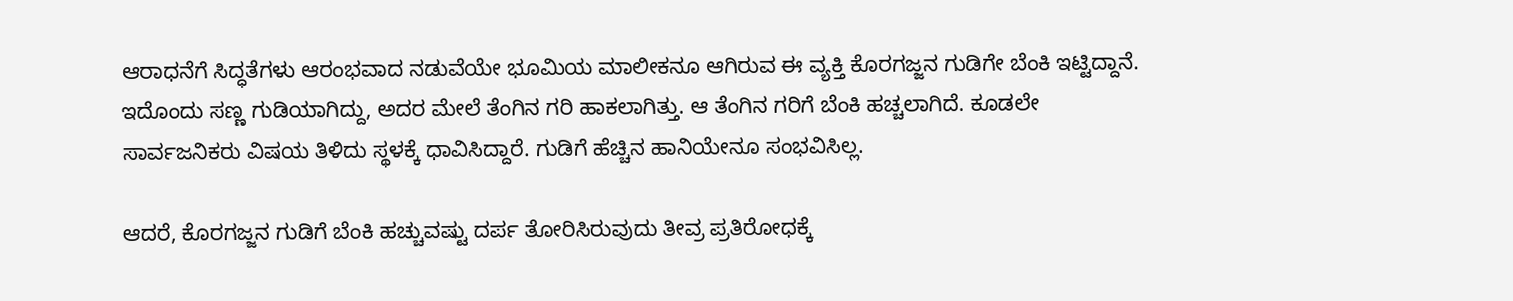ಆರಾಧನೆಗೆ ಸಿದ್ಧತೆಗಳು ಆರಂಭವಾದ ನಡುವೆಯೇ ಭೂಮಿಯ ಮಾಲೀಕನೂ ಆಗಿರುವ ಈ ವ್ಯಕ್ತಿ ಕೊರಗಜ್ಜನ ಗುಡಿಗೇ ಬೆಂಕಿ ಇಟ್ಟಿದ್ದಾನೆ. ಇದೊಂದು ಸಣ್ಣ ಗುಡಿಯಾಗಿದ್ದು, ಅದರ ಮೇಲೆ ತೆಂಗಿನ ಗರಿ ಹಾಕಲಾಗಿತ್ತು. ಆ ತೆಂಗಿನ ಗರಿಗೆ ಬೆಂಕಿ ಹಚ್ಚಲಾಗಿದೆ. ಕೂಡಲೇ ಸಾರ್ವಜನಿಕರು ವಿಷಯ ತಿಳಿದು ಸ್ಥಳಕ್ಕೆ ಧಾವಿಸಿದ್ದಾರೆ. ಗುಡಿಗೆ ಹೆಚ್ಚಿನ ಹಾನಿಯೇನೂ ಸಂಭವಿಸಿಲ್ಲ.

ಆದರೆ, ಕೊರಗಜ್ಜನ ಗುಡಿಗೆ ಬೆಂಕಿ ಹಚ್ಚುವಷ್ಟು ದರ್ಪ ತೋರಿಸಿರುವುದು ತೀವ್ರ ಪ್ರತಿರೋಧಕ್ಕೆ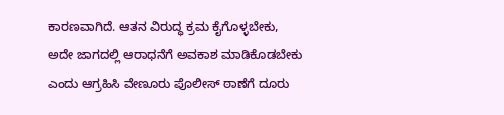ಕಾರಣವಾಗಿದೆ. ಆತನ ವಿರುದ್ಧ ಕ್ರಮ ಕೈಗೊಳ್ಳಬೇಕು, ಅದೇ ಜಾಗದಲ್ಲಿ ಆರಾಧನೆಗೆ ಅವಕಾಶ ಮಾಡಿಕೊಡಬೇಕು ಎಂದು ಆಗ್ರಹಿಸಿ ವೇಣೂರು ಪೊಲೀಸ್ ಠಾಣೆಗೆ ದೂರು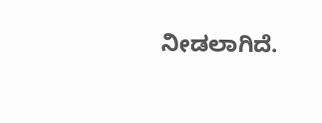ನೀಡಲಾಗಿದೆ.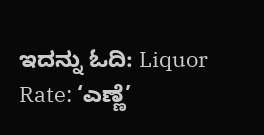ಇದನ್ನು ಓದಿ: Liquor Rate: ‘ಎಣ್ಣೆ’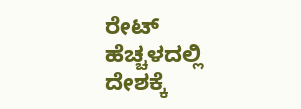ರೇಟ್ ಹೆಚ್ಚಳದಲ್ಲಿ ದೇಶಕ್ಕೆ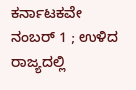ಕರ್ನಾಟಕವೇ ನಂಬರ್ 1 ; ಉಳಿದ ರಾಜ್ಯದಲ್ಲಿ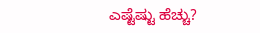ಎಷ್ಟೆಷ್ಟು ಹೆಚ್ಚು?